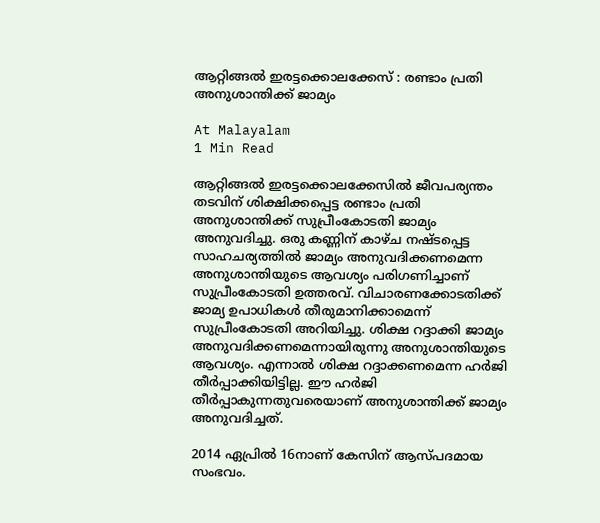ആറ്റിങ്ങൽ ഇരട്ടക്കൊലക്കേസ് : രണ്ടാം പ്രതി അനുശാന്തിക്ക് ജാമ്യം

At Malayalam
1 Min Read

ആറ്റിങ്ങൽ ഇരട്ടക്കൊലക്കേസിൽ ജീവപര്യന്തം തടവിന് ശിക്ഷിക്കപ്പെട്ട രണ്ടാം പ്രതി അനുശാന്തിക്ക് സുപ്രീംകോടതി ജാമ്യം അനുവദിച്ചു. ഒരു കണ്ണിന് കാഴ്ച നഷ്ടപ്പെട്ട സാഹചര്യത്തിൽ ജാമ്യം അനുവദിക്കണമെന്ന അനുശാന്തിയുടെ ആവശ്യം പരിഗണിച്ചാണ് സുപ്രീംകോടതി ഉത്തരവ്. വിചാരണക്കോടതിക്ക് ജാമ്യ ഉപാധികൾ തീരുമാനിക്കാമെന്ന് സുപ്രീംകോടതി അറിയിച്ചു. ശിക്ഷ റദ്ദാക്കി ജാമ്യം അനുവദിക്കണമെന്നായിരുന്നു അനുശാന്തിയുടെ ആവശ്യം. എന്നാൽ ശിക്ഷ റദ്ദാക്കണമെന്ന ഹർജി തീർപ്പാക്കിയിട്ടില്ല. ഈ ഹർജി തീർപ്പാകുന്നതുവരെയാണ് അനുശാന്തിക്ക് ജാമ്യം അനുവദിച്ചത്.

2014 ഏപ്രിൽ 16നാണ് കേസിന് ആസ്പദമായ സംഭവം.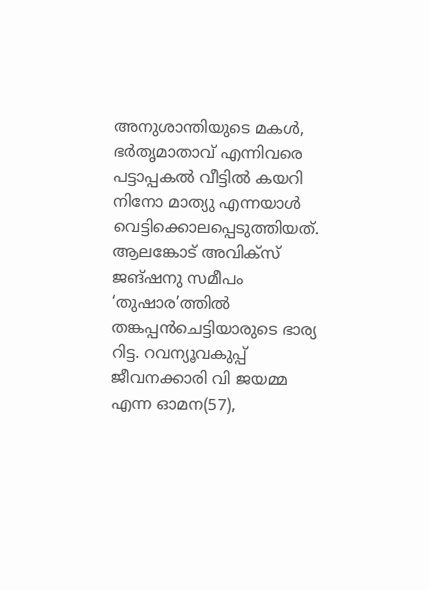അനുശാന്തിയുടെ മകൾ, ഭർതൃമാതാവ് എന്നിവരെ പട്ടാപ്പകൽ വീട്ടിൽ കയറി നിനോ മാത്യു എന്നയാൾ വെട്ടിക്കൊലപ്പെടുത്തിയത്. ആലങ്കോട് അവിക്സ് ജങ്ഷനു സമീപം ‘തുഷാര’ത്തിൽ തങ്കപ്പൻചെട്ടിയാരുടെ ഭാര്യ റിട്ട. റവന്യൂവകുപ്പ് ജീവനക്കാരി വി ജയമ്മ എന്ന ഓമന(57),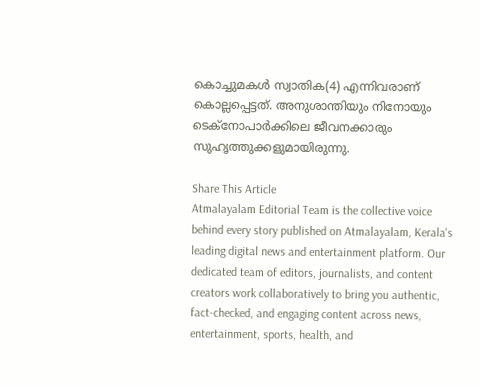കൊച്ചുമകൾ സ്വാതിക(4) എന്നിവരാണ് കൊല്ലപ്പെട്ടത്. അനുശാന്തിയും നിനോയും ടെക്‌നോപാര്‍ക്കിലെ ജീവനക്കാരും സുഹൃത്തുക്കളുമായിരുന്നു.

Share This Article
Atmalayalam Editorial Team is the collective voice behind every story published on Atmalayalam, Kerala's leading digital news and entertainment platform. Our dedicated team of editors, journalists, and content creators work collaboratively to bring you authentic, fact-checked, and engaging content across news, entertainment, sports, health, and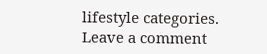lifestyle categories.
Leave a comment